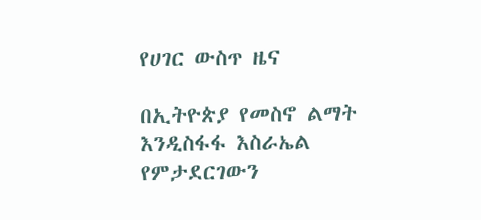የሀገር ውስጥ ዜና

በኢትዮጵያ የመስኖ ልማት እንዲስፋፋ እስራኤል የምታደርገውን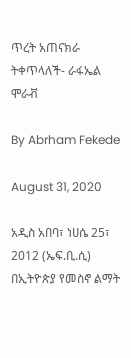ጥረት አጠናክራ ትቀጥላለች- ራፋኤል ሞራቭ

By Abrham Fekede

August 31, 2020

አዲስ አበባ፣ ነሀሴ 25፣ 2012 (ኤፍ.ቢ.ሲ) በኢትዮጵያ የመስኖ ልማት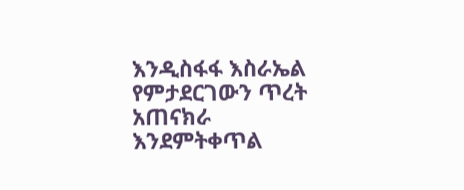እንዲስፋፋ እስራኤል የምታደርገውን ጥረት አጠናክራ እንደምትቀጥል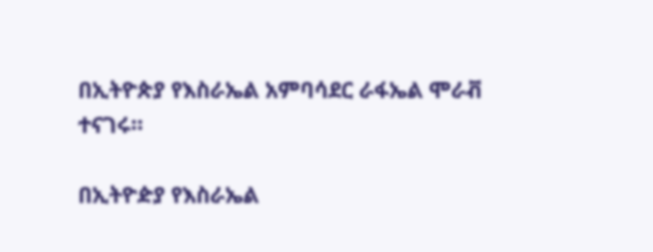በኢትዮጵያ የእስራኤል አምባሳደር ራፋኤል ሞራቭ ተናገሩ።

በኢትዮዽያ የእስራኤል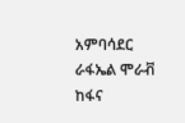አምባሳደር ራፋኤል ሞራቭ ከፋና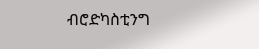ብሮድካስቲንግ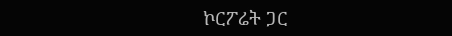ኮርፖሬት ጋር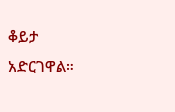ቆይታ አድርገዋል።